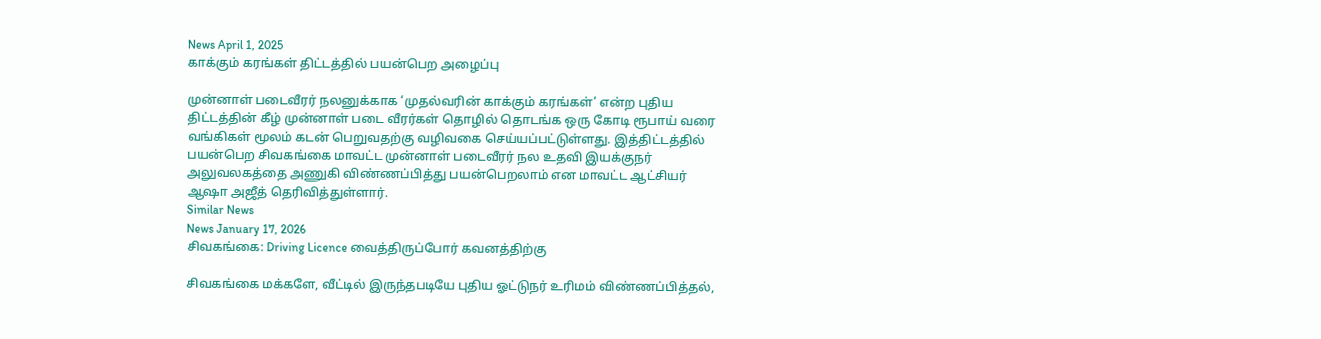News April 1, 2025
காக்கும் கரங்கள் திட்டத்தில் பயன்பெற அழைப்பு

முன்னாள் படைவீரர் நலனுக்காக ‘முதல்வரின் காக்கும் கரங்கள்’ என்ற புதிய திட்டத்தின் கீழ் முன்னாள் படை வீரர்கள் தொழில் தொடங்க ஒரு கோடி ரூபாய் வரை வங்கிகள் மூலம் கடன் பெறுவதற்கு வழிவகை செய்யப்பட்டுள்ளது. இத்திட்டத்தில் பயன்பெற சிவகங்கை மாவட்ட முன்னாள் படைவீரர் நல உதவி இயக்குநர் அலுவலகத்தை அணுகி விண்ணப்பித்து பயன்பெறலாம் என மாவட்ட ஆட்சியர் ஆஷா அஜீத் தெரிவித்துள்ளார்.
Similar News
News January 17, 2026
சிவகங்கை: Driving Licence வைத்திருப்போர் கவனத்திற்கு

சிவகங்கை மக்களே, வீட்டில் இருந்தபடியே புதிய ஓட்டுநர் உரிமம் விண்ணப்பித்தல்,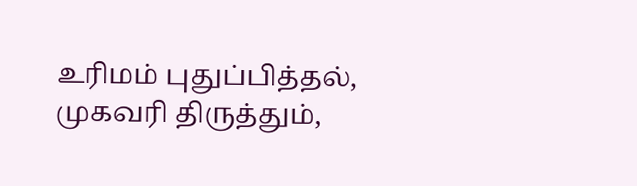உரிமம் புதுப்பித்தல், முகவரி திருத்தும்,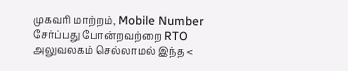முகவரி மாற்றம், Mobile Number சேர்ப்பது போன்றவற்றை RTO அலுவலகம் செல்லாமல் இந்த <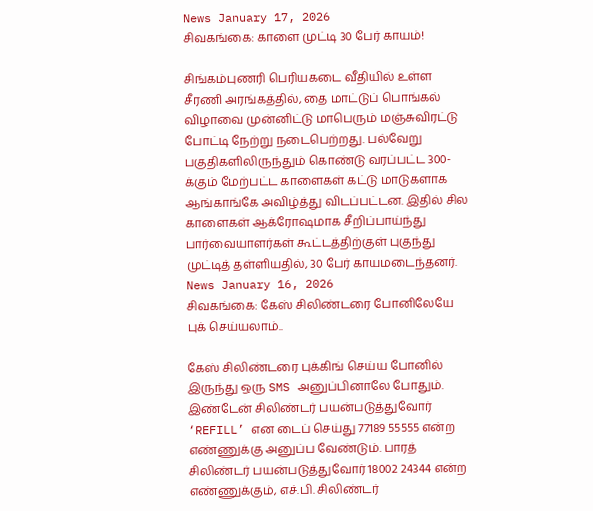News January 17, 2026
சிவகங்கை: காளை முட்டி 30 பேர் காயம்!

சிங்கம்புணரி பெரியகடை வீதியில் உள்ள சீரணி அரங்கத்தில், தை மாட்டுப் பொங்கல் விழாவை முன்னிட்டு மாபெரும் மஞ்சுவிரட்டு போட்டி நேற்று நடைபெற்றது. பல்வேறு பகுதிகளிலிருந்தும் கொண்டு வரப்பட்ட 300-க்கும் மேற்பட்ட காளைகள் கட்டு மாடுகளாக ஆங்காங்கே அவிழ்த்து விடப்பட்டன. இதில் சில காளைகள் ஆக்ரோஷமாக சீறிப்பாய்ந்து பார்வையாளர்கள் கூட்டத்திற்குள் புகுந்து முட்டித் தள்ளியதில், 30 பேர் காயமடைந்தனர்.
News January 16, 2026
சிவகங்கை: கேஸ் சிலிண்டரை போனிலேயே புக் செய்யலாம்..

கேஸ் சிலிண்டரை புக்கிங் செய்ய போனில் இருந்து ஒரு SMS அனுப்பினாலே போதும். இண்டேன் சிலிண்டர் பயன்படுத்துவோர் ‘REFILL’ என டைப் செய்து 77189 55555 என்ற எண்ணுக்கு அனுப்ப வேண்டும். பாரத் சிலிண்டர் பயன்படுத்துவோர் 18002 24344 என்ற எண்ணுக்கும், எச்.பி. சிலிண்டர்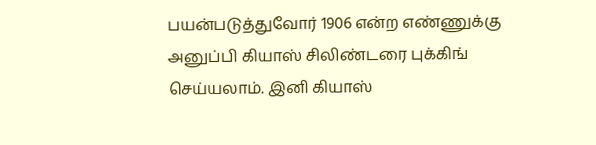பயன்படுத்துவோர் 1906 என்ற எண்ணுக்கு அனுப்பி கியாஸ் சிலிண்டரை புக்கிங் செய்யலாம். இனி கியாஸ்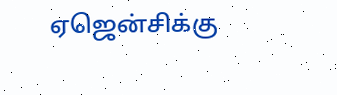ஏஜென்சிக்கு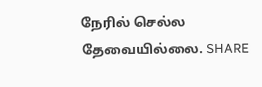நேரில் செல்ல தேவையில்லை. SHARE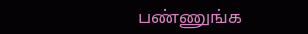பண்ணுங்க